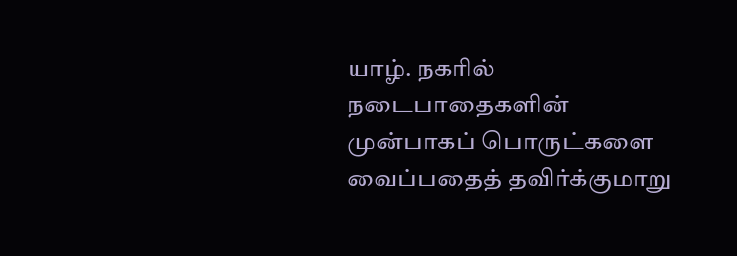யாழ். நகரில் நடைபாதைகளின் முன்பாகப் பொருட்களை வைப்பதைத் தவிர்க்குமாறு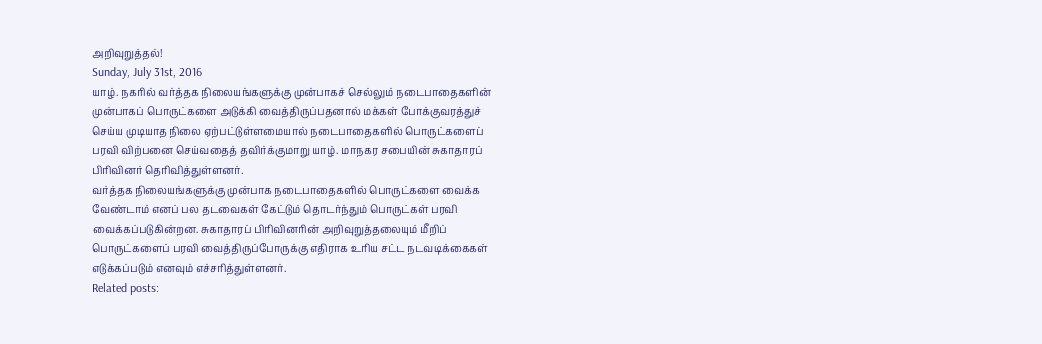அறிவுறுத்தல்!
Sunday, July 31st, 2016
யாழ். நகரில் வர்த்தக நிலையங்களுக்கு முன்பாகச் செல்லும் நடைபாதைகளின் முன்பாகப் பொருட்களை அடுக்கி வைத்திருப்பதனால் மக்கள் போக்குவரத்துச் செய்ய முடியாத நிலை ஏற்பட்டுள்ளமையால் நடைபாதைகளில் பொருட்களைப் பரவி விற்பனை செய்வதைத் தவிர்க்குமாறு யாழ். மாநகர சபையின் சுகாதாரப் பிரிவினர் தெரிவித்துள்ளனர்.
வர்த்தக நிலையங்களுக்கு முன்பாக நடைபாதைகளில் பொருட்களை வைக்க வேண்டாம் எனப் பல தடவைகள் கேட்டும் தொடர்ந்தும் பொருட்கள் பரவி வைக்கப்படுகின்றன. சுகாதாரப் பிரிவினரின் அறிவுறுத்தலையும் மீறிப் பொருட்களைப் பரவி வைத்திருப்போருக்கு எதிராக உரிய சட்ட நடவடிக்கைகள் எடுக்கப்படும் எனவும் எச்சரித்துள்ளனர்.
Related posts: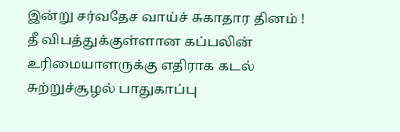இன்று சர்வதேச வாய்ச் சுகாதார தினம் !
தீ விபத்துக்குள்ளான கப்பலின் உரிமையாளருக்கு எதிராக கடல் சுற்றுச்சூழல் பாதுகாப்பு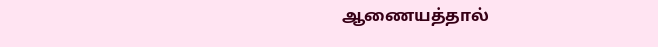ஆணையத்தால்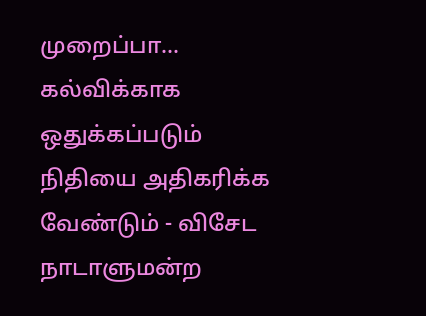முறைப்பா...
கல்விக்காக ஒதுக்கப்படும் நிதியை அதிகரிக்க வேண்டும் - விசேட நாடாளுமன்ற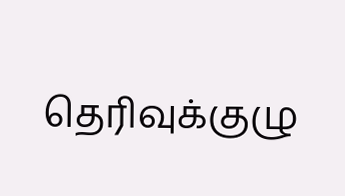தெரிவுக்குழு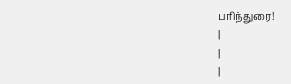பரிந்துரை!
|
|
|